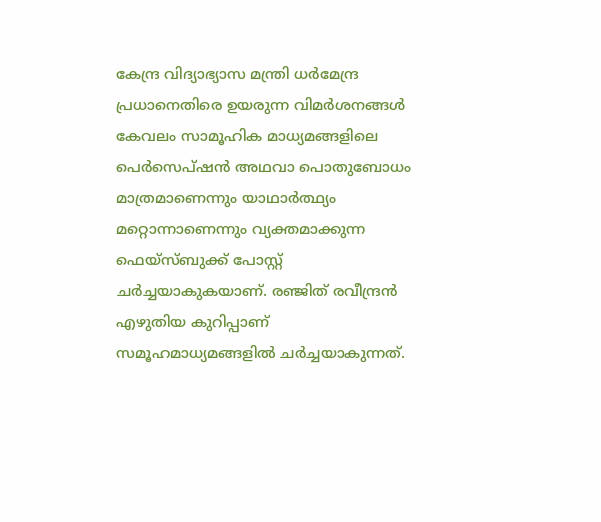കേന്ദ്ര വിദ്യാഭ്യാസ മന്ത്രി ധർമേന്ദ്ര പ്രധാനെതിരെ ഉയരുന്ന വിമർശനങ്ങൾ കേവലം സാമൂഹിക മാധ്യമങ്ങളിലെ പെർസെപ്ഷൻ അഥവാ പൊതുബോധം മാത്രമാണെന്നും യാഥാർത്ഥ്യം മറ്റൊന്നാണെന്നും വ്യക്തമാക്കുന്ന ഫെയ്സ്ബുക്ക് പോസ്റ്റ് ചർച്ചയാകുകയാണ്. രഞ്ജിത് രവീന്ദ്രൻ എഴുതിയ കുറിപ്പാണ് സമൂഹമാധ്യമങ്ങളിൽ ചർച്ചയാകുന്നത്.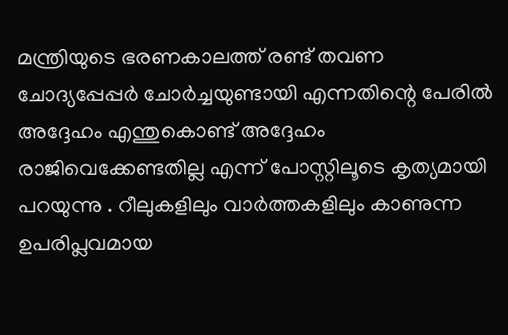മന്ത്രിയുടെ ഭരണകാലത്ത് രണ്ട് തവണ ചോദ്യപ്പേപ്പർ ചോർച്ചയുണ്ടായി എന്നതിന്റെ പേരിൽ അദ്ദേഹം എന്തുകൊണ്ട് അദ്ദേഹം രാജിവെക്കേണ്ടതില്ല എന്ന് പോസ്റ്റിലൂടെ കൃത്യമായി പറയുന്നു . റീലുകളിലും വാർത്തകളിലും കാണുന്ന ഉപരിപ്ലവമായ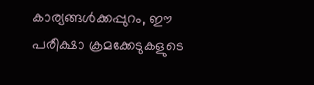കാര്യങ്ങൾക്കപ്പുറം, ഈ പരീക്ഷാ ക്രമക്കേടുകളുടെ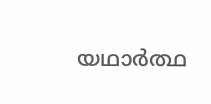യഥാർത്ഥ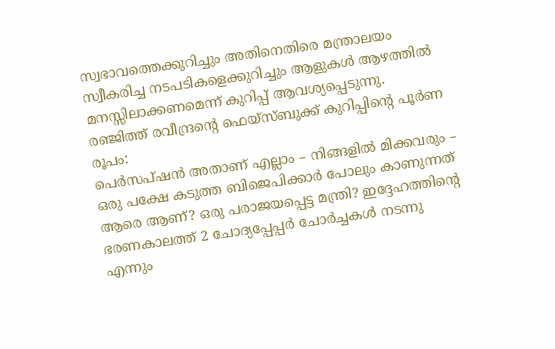സ്വഭാവത്തെക്കുറിച്ചും അതിനെതിരെ മന്ത്രാലയം സ്വീകരിച്ച നടപടികളെക്കുറിച്ചും ആളുകൾ ആഴത്തിൽ മനസ്സിലാക്കണമെന്ന് കുറിപ്പ് ആവശ്യപ്പെടുന്നു.
രഞ്ജിത്ത് രവീന്ദ്രന്റെ ഫെയ്സ്ബുക്ക് കുറിപ്പിന്റെ പൂർണ രൂപം:
പെർസപ്ഷൻ അതാണ് എല്ലാം – നിങ്ങളിൽ മിക്കവരും – ഒരു പക്ഷേ കടുത്ത ബിജെപിക്കാർ പോലും കാണുന്നത് ആരെ ആണ്? ഒരു പരാജയപ്പെട്ട മന്ത്രി? ഇദ്ദേഹത്തിന്റെ ഭരണകാലത്ത് 2 ചോദ്യപ്പേപ്പർ ചോർച്ചകൾ നടന്നു എന്നും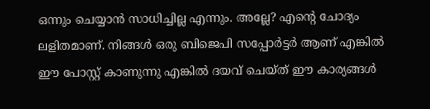ഒന്നും ചെയ്യാൻ സാധിച്ചില്ല എന്നും. അല്ലേ? എന്റെ ചോദ്യം ലളിതമാണ്. നിങ്ങൾ ഒരു ബിജെപി സപ്പോർട്ടർ ആണ് എങ്കിൽ ഈ പോസ്റ്റ് കാണുന്നു എങ്കിൽ ദയവ് ചെയ്ത് ഈ കാര്യങ്ങൾ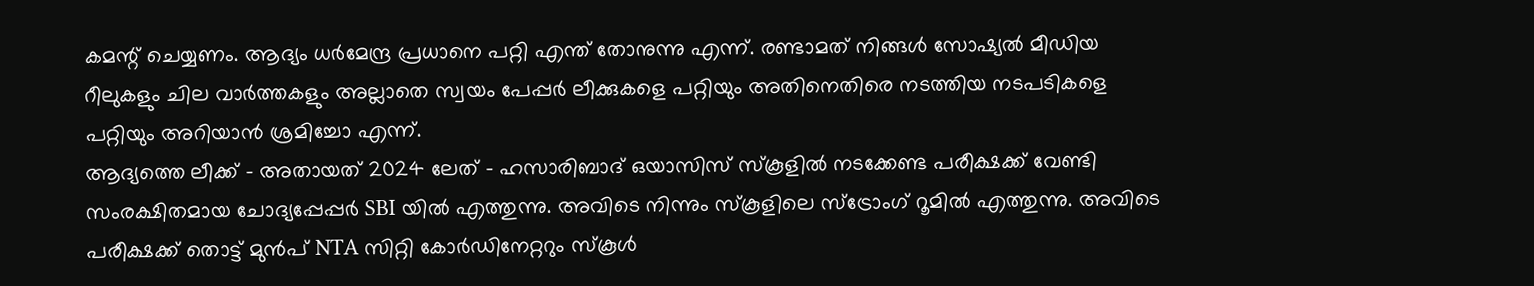കമന്റ് ചെയ്യണം. ആദ്യം ധർമേന്ദ്ര പ്രധാനെ പറ്റി എന്ത് തോനുന്നു എന്ന്. രണ്ടാമത് നിങ്ങൾ സോഷ്യൽ മീഡിയ റീലുകളും ചില വാർത്തകളും അല്ലാതെ സ്വയം പേപ്പർ ലീക്കുകളെ പറ്റിയും അതിനെതിരെ നടത്തിയ നടപടികളെ പറ്റിയും അറിയാൻ ശ്രമിച്ചോ എന്ന്.
ആദ്യത്തെ ലീക്ക് – അതായത് 2024 ലേത് – ഹസാരിബാദ് ഒയാസിസ് സ്കൂളിൽ നടക്കേണ്ട പരീക്ഷക്ക് വേണ്ടി സംരക്ഷിതമായ ചോദ്യപ്പേപ്പർ SBI യിൽ എത്തുന്നു. അവിടെ നിന്നും സ്കൂളിലെ സ്ട്രോംഗ് റൂമിൽ എത്തുന്നു. അവിടെ പരീക്ഷക്ക് തൊട്ട് മുൻപ് NTA സിറ്റി കോർഡിനേറ്ററും സ്കൂൾ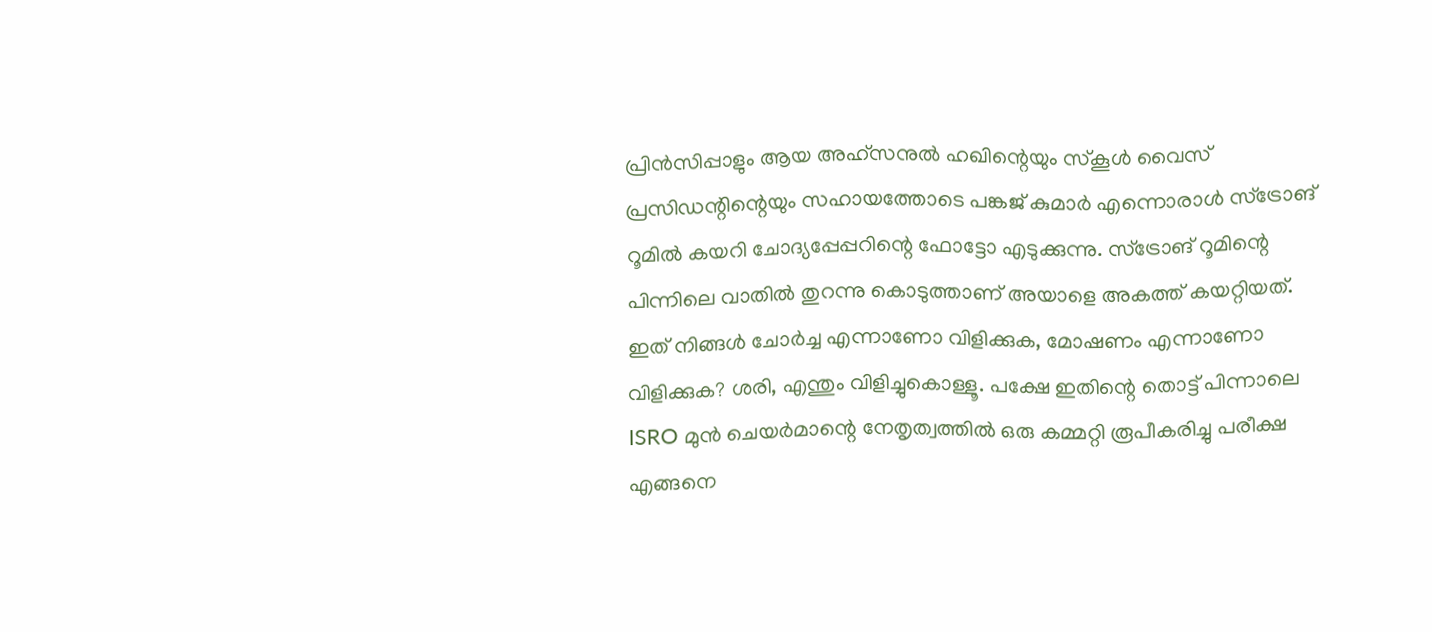പ്രിൻസിപ്പാളും ആയ അഹ്സനുൽ ഹഖിന്റെയും സ്കൂൾ വൈസ് പ്രസിഡന്റിന്റെയും സഹായത്തോടെ പങ്കജ് കുമാർ എന്നൊരാൾ സ്ട്രോങ് റൂമിൽ കയറി ചോദ്യപ്പേപ്പറിന്റെ ഫോട്ടോ എടുക്കുന്നു. സ്ട്രോങ് റൂമിന്റെ പിന്നിലെ വാതിൽ തുറന്നു കൊടുത്താണ് അയാളെ അകത്ത് കയറ്റിയത്.
ഇത് നിങ്ങൾ ചോർച്ച എന്നാണോ വിളിക്കുക, മോഷണം എന്നാണോ വിളിക്കുക? ശരി, എന്തും വിളിച്ചുകൊള്ളൂ. പക്ഷേ ഇതിന്റെ തൊട്ട് പിന്നാലെ ISRO മുൻ ചെയർമാന്റെ നേതൃത്വത്തിൽ ഒരു കമ്മറ്റി രൂപീകരിച്ചു പരീക്ഷ എങ്ങനെ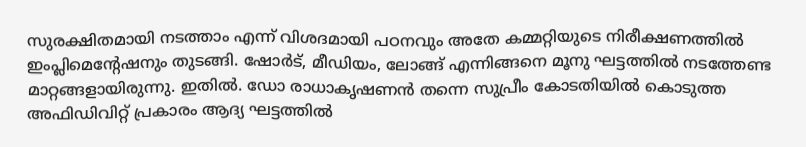സുരക്ഷിതമായി നടത്താം എന്ന് വിശദമായി പഠനവും അതേ കമ്മറ്റിയുടെ നിരീക്ഷണത്തിൽ ഇംപ്ലിമെന്റേഷനും തുടങ്ങി. ഷോർട്, മീഡിയം, ലോങ്ങ് എന്നിങ്ങനെ മൂനു ഘട്ടത്തിൽ നടത്തേണ്ട മാറ്റങ്ങളായിരുന്നു. ഇതിൽ. ഡോ രാധാകൃഷണൻ തന്നെ സുപ്രീം കോടതിയിൽ കൊടുത്ത അഫിഡിവിറ്റ് പ്രകാരം ആദ്യ ഘട്ടത്തിൽ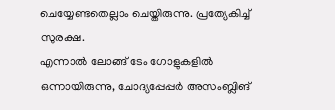ചെയ്യേണ്ടതെല്ലാം ചെയ്തിരുന്നു. പ്രത്യേകിച്ച് സുരക്ഷ.
എന്നാൽ ലോങ്ങ് ടേം ഗോളുകളിൽ ഒന്നായിരുന്നു, ചോദ്യപ്പേപ്പർ അസംബ്ലിങ്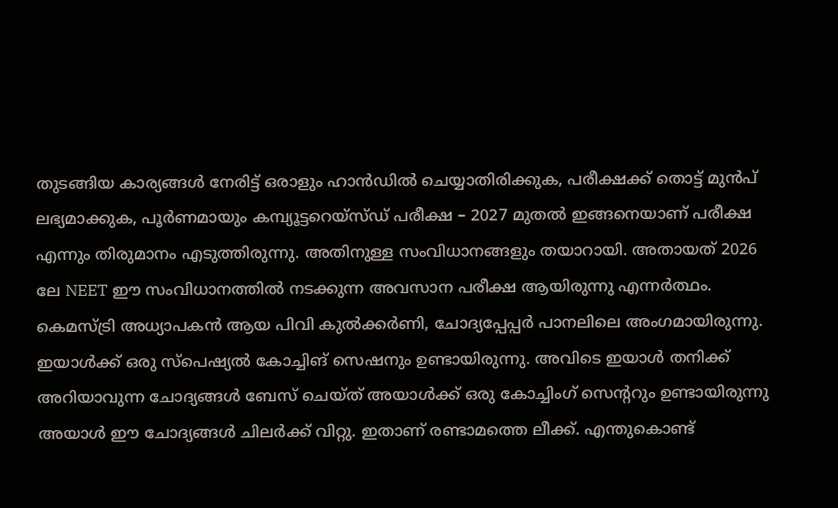തുടങ്ങിയ കാര്യങ്ങൾ നേരിട്ട് ഒരാളും ഹാൻഡിൽ ചെയ്യാതിരിക്കുക, പരീക്ഷക്ക് തൊട്ട് മുൻപ് ലഭ്യമാക്കുക, പൂർണമായും കമ്പ്യൂട്ടറെയ്സ്ഡ് പരീക്ഷ – 2027 മുതൽ ഇങ്ങനെയാണ് പരീക്ഷ എന്നും തിരുമാനം എടുത്തിരുന്നു. അതിനുള്ള സംവിധാനങ്ങളും തയാറായി. അതായത് 2026 ലേ NEET ഈ സംവിധാനത്തിൽ നടക്കുന്ന അവസാന പരീക്ഷ ആയിരുന്നു എന്നർത്ഥം. കെമസ്ട്രി അധ്യാപകൻ ആയ പിവി കുൽക്കർണി, ചോദ്യപ്പേപ്പർ പാനലിലെ അംഗമായിരുന്നു. ഇയാൾക്ക് ഒരു സ്പെഷ്യൽ കോച്ചിങ് സെഷനും ഉണ്ടായിരുന്നു. അവിടെ ഇയാൾ തനിക്ക് അറിയാവുന്ന ചോദ്യങ്ങൾ ബേസ് ചെയ്ത് അയാൾക്ക് ഒരു കോച്ചിംഗ് സെന്ററും ഉണ്ടായിരുന്നു അയാൾ ഈ ചോദ്യങ്ങൾ ചിലർക്ക് വിറ്റു. ഇതാണ് രണ്ടാമത്തെ ലീക്ക്. എന്തുകൊണ്ട്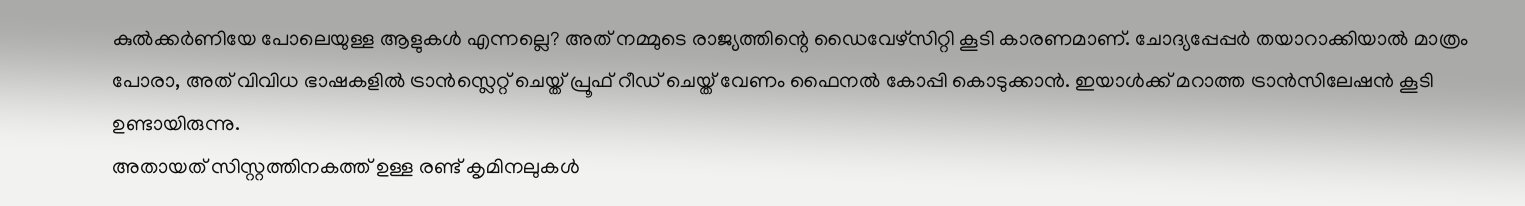കുൽക്കർണിയേ പോലെയുള്ള ആളുകൾ എന്നല്ലെ? അത് നമ്മുടെ രാജ്യത്തിന്റെ ഡൈവേഴ്സിറ്റി കൂടി കാരണമാണ്. ചോദ്യപ്പേപ്പർ തയാറാക്കിയാൽ മാത്രം പോരാ, അത് വിവിധ ഭാഷകളിൽ ട്രാൻസ്ലെറ്റ് ചെയ്ത് പ്രൂഫ് റീഡ് ചെയ്ത് വേണം ഫൈനൽ കോപ്പി കൊടുക്കാൻ. ഇയാൾക്ക് മറാത്ത ട്രാൻസിലേഷൻ കൂടി ഉണ്ടായിരുന്നു.
അതായത് സിസ്റ്റത്തിനകത്ത് ഉള്ള രണ്ട് കൃമിനലുകൾ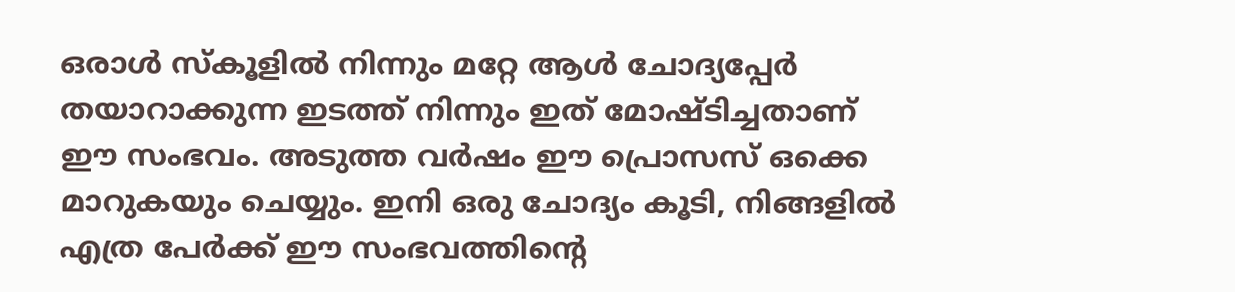ഒരാൾ സ്കൂളിൽ നിന്നും മറ്റേ ആൾ ചോദ്യപ്പേർ തയാറാക്കുന്ന ഇടത്ത് നിന്നും ഇത് മോഷ്ടിച്ചതാണ് ഈ സംഭവം. അടുത്ത വർഷം ഈ പ്രൊസസ് ഒക്കെ മാറുകയും ചെയ്യും. ഇനി ഒരു ചോദ്യം കൂടി, നിങ്ങളിൽ എത്ര പേർക്ക് ഈ സംഭവത്തിന്റെ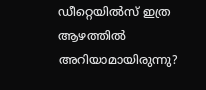ഡീറ്റെയിൽസ് ഇത്ര ആഴത്തിൽ അറിയാമായിരുന്നു?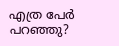എത്ര പേർ പറഞ്ഞു?